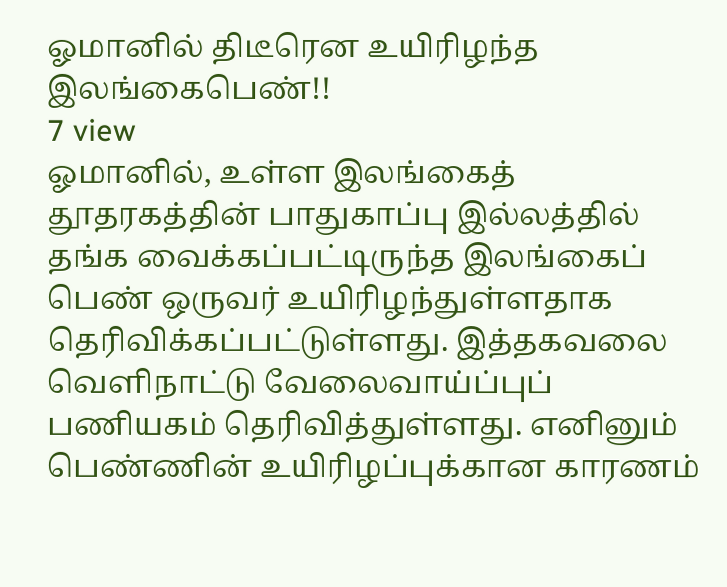ஓமானில் திடீரென உயிரிழந்த இலங்கைபெண்!!
7 view
ஓமானில், உள்ள இலங்கைத் தூதரகத்தின் பாதுகாப்பு இல்லத்தில் தங்க வைக்கப்பட்டிருந்த இலங்கைப் பெண் ஒருவர் உயிரிழந்துள்ளதாக தெரிவிக்கப்பட்டுள்ளது. இத்தகவலை வெளிநாட்டு வேலைவாய்ப்புப் பணியகம் தெரிவித்துள்ளது. எனினும் பெண்ணின் உயிரிழப்புக்கான காரணம்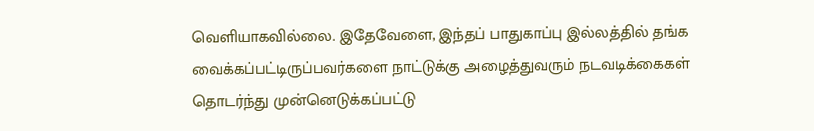வெளியாகவில்லை. இதேவேளை, இந்தப் பாதுகாப்பு இல்லத்தில் தங்க வைக்கப்பட்டிருப்பவர்களை நாட்டுக்கு அழைத்துவரும் நடவடிக்கைகள் தொடர்ந்து முன்னெடுக்கப்பட்டு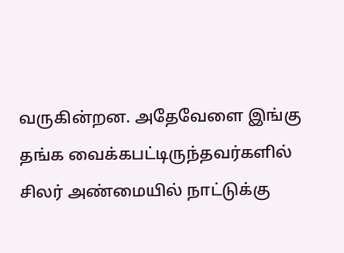வருகின்றன. அதேவேளை இங்கு தங்க வைக்கபட்டிருந்தவர்களில் சிலர் அண்மையில் நாட்டுக்கு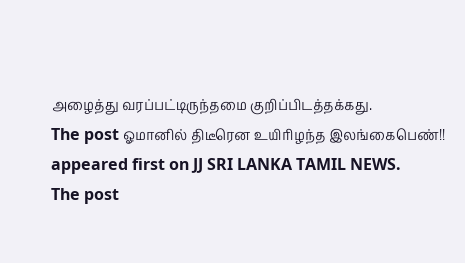அழைத்து வரப்பட்டிருந்தமை குறிப்பிடத்தக்கது.
The post ஓமானில் திடீரென உயிரிழந்த இலங்கைபெண்!! appeared first on JJ SRI LANKA TAMIL NEWS.
The post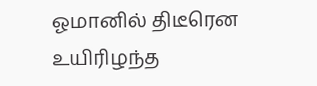ஓமானில் திடீரென உயிரிழந்த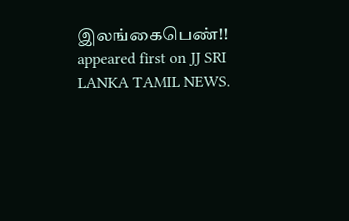இலங்கைபெண்!! appeared first on JJ SRI LANKA TAMIL NEWS.